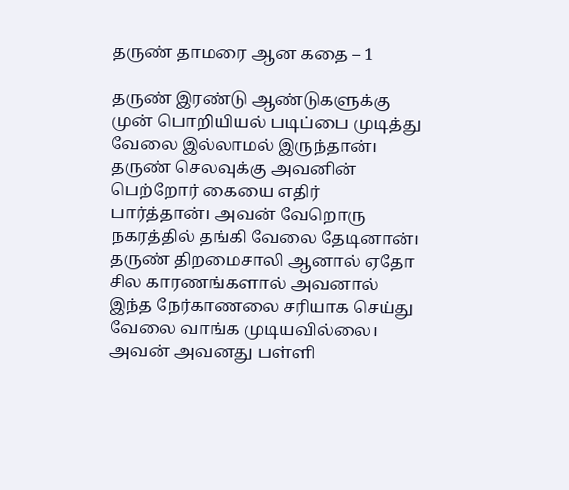தருண் தாமரை ஆன கதை – 1

தருண் இரண்டு ஆண்டுகளுக்கு முன் பொறியியல் படிப்பை முடித்து வேலை இல்லாமல் இருந்தான்। தருண் செலவுக்கு அவனின் பெற்றோர் கையை எதிர் பார்த்தான்। அவன் வேறொரு நகரத்தில் தங்கி வேலை தேடினான்। தருண் திறமைசாலி ஆனால் ஏதோ சில காரணங்களால் அவனால் இந்த நேர்காணலை சரியாக செய்து வேலை வாங்க முடியவில்லை। அவன் அவனது பள்ளி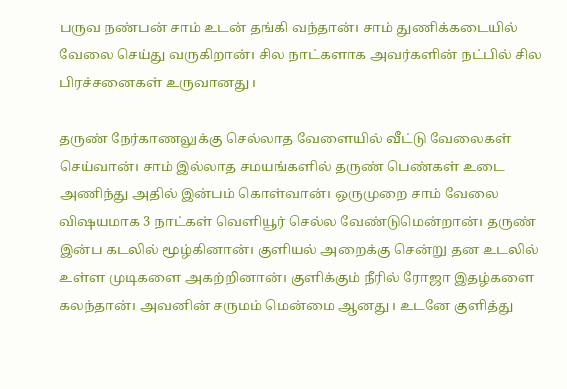பருவ நண்பன் சாம் உடன் தங்கி வந்தான்। சாம் துணிக்கடையில் வேலை செய்து வருகிறான்। சில நாட்களாக அவர்களின் நட்பில் சில பிரச்சனைகள் உருவானது।

தருண் நேர்காணலுக்கு செல்லாத வேளையில் வீட்டு வேலைகள் செய்வான்। சாம் இல்லாத சமயங்களில் தருண் பெண்கள் உடை அணிந்து அதில் இன்பம் கொள்வான்। ஒருமுறை சாம் வேலை விஷயமாக 3 நாட்கள் வெளியூர் செல்ல வேண்டுமென்றான்। தருண் இன்ப கடலில் மூழ்கினான்। குளியல் அறைக்கு சென்று தன உடலில் உள்ள முடிகளை அகற்றினான்। குளிக்கும் நீரில் ரோஜா இதழ்களை கலந்தான்। அவனின் சருமம் மென்மை ஆனது। உடனே குளித்து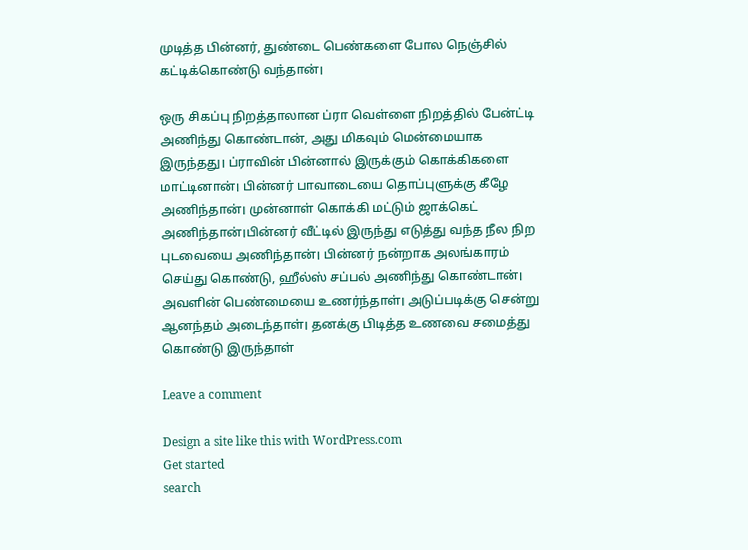முடித்த பின்னர், துண்டை பெண்களை போல நெஞ்சில் கட்டிக்கொண்டு வந்தான்।

ஒரு சிகப்பு நிறத்தாலான ப்ரா வெள்ளை நிறத்தில் பேன்ட்டி அணிந்து கொண்டான், அது மிகவும் மென்மையாக இருந்தது। ப்ராவின் பின்னால் இருக்கும் கொக்கிகளை மாட்டினான்। பின்னர் பாவாடையை தொப்புளுக்கு கீழே அணிந்தான்। முன்னாள் கொக்கி மட்டும் ஜாக்கெட் அணிந்தான்।பின்னர் வீட்டில் இருந்து எடுத்து வந்த நீல நிற புடவையை அணிந்தான்। பின்னர் நன்றாக அலங்காரம் செய்து கொண்டு, ஹீல்ஸ் சப்பல் அணிந்து கொண்டான்। அவளின் பெண்மையை உணர்ந்தாள்। அடுப்படிக்கு சென்று ஆனந்தம் அடைந்தாள்। தனக்கு பிடித்த உணவை சமைத்து கொண்டு இருந்தாள்

Leave a comment

Design a site like this with WordPress.com
Get started
search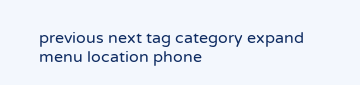previous next tag category expand menu location phone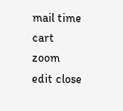mail time cart zoom edit close